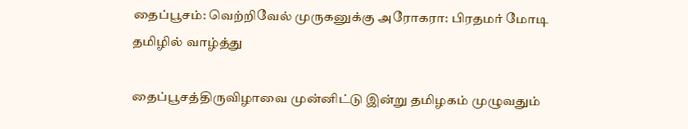தைப்பூசம்: வெற்றிவேல் முருகனுக்கு அரோகரா: பிரதமர் மோடி தமிழில் வாழ்த்து

தைப்பூசத்திருவிழாவை முன்னிட்டு இன்று தமிழகம் முழுவதும்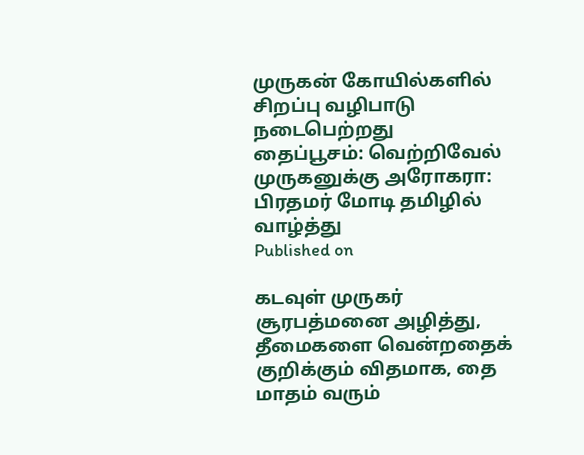முருகன் கோயில்களில் சிறப்பு வழிபாடு நடைபெற்றது
தைப்பூசம்: வெற்றிவேல் முருகனுக்கு அரோகரா: பிரதமர் மோடி தமிழில் வாழ்த்து
Published on

கடவுள் முருகர் சூரபத்மனை அழித்து, தீமைகளை வென்றதைக் குறிக்கும் விதமாக, தை மாதம் வரும்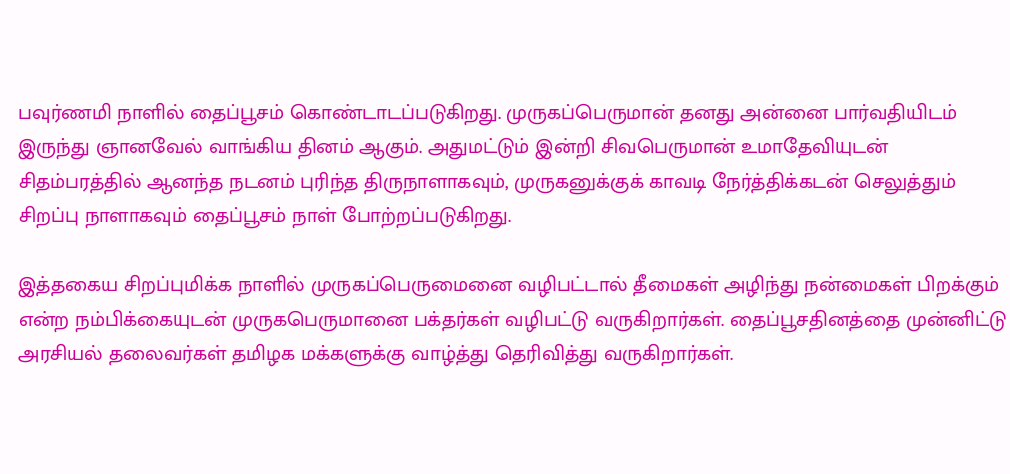பவுர்ணமி நாளில் தைப்பூசம் கொண்டாடப்படுகிறது. முருகப்பெருமான் தனது அன்னை பார்வதியிடம் இருந்து ஞானவேல் வாங்கிய தினம் ஆகும். அதுமட்டும் இன்றி சிவபெருமான் உமாதேவியுடன் சிதம்பரத்தில் ஆனந்த நடனம் புரிந்த திருநாளாகவும், முருகனுக்குக் காவடி நேர்த்திக்கடன் செலுத்தும் சிறப்பு நாளாகவும் தைப்பூசம் நாள் போற்றப்படுகிறது.

இத்தகைய சிறப்புமிக்க நாளில் முருகப்பெருமைனை வழிபட்டால் தீமைகள் அழிந்து நன்மைகள் பிறக்கும் என்ற நம்பிக்கையுடன் முருகபெருமானை பக்தர்கள் வழிபட்டு வருகிறார்கள். தைப்பூசதினத்தை முன்னிட்டு அரசியல் தலைவர்கள் தமிழக மக்களுக்கு வாழ்த்து தெரிவித்து வருகிறார்கள்.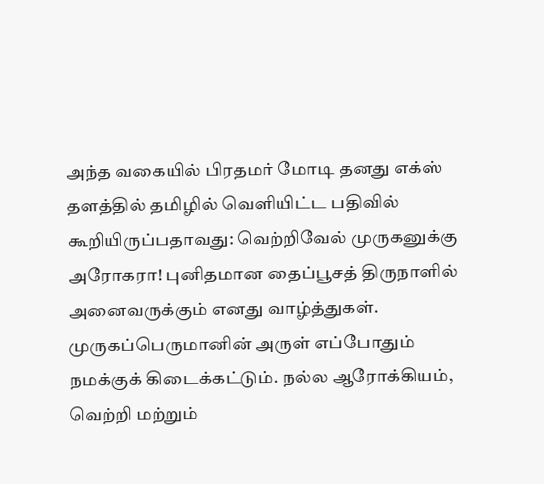அந்த வகையில் பிரதமர் மோடி தனது எக்ஸ் தளத்தில் தமிழில் வெளியிட்ட பதிவில் கூறியிருப்பதாவது: வெற்றிவேல் முருகனுக்கு அரோகரா! புனிதமான தைப்பூசத் திருநாளில் அனைவருக்கும் எனது வாழ்த்துகள். முருகப்பெருமானின் அருள் எப்போதும் நமக்குக் கிடைக்கட்டும். நல்ல ஆரோக்கியம், வெற்றி மற்றும்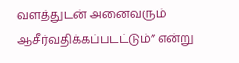வளத்துடன் அனைவரும் ஆசீர்வதிக்கப்படட்டும்” என்று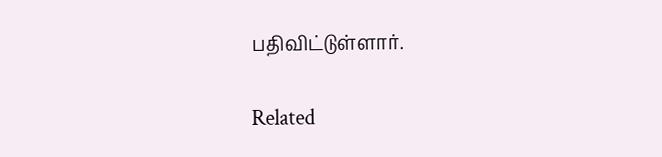பதிவிட்டுள்ளார்.

Related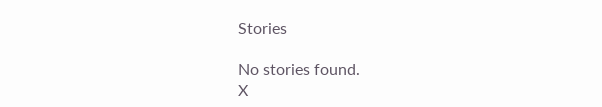Stories

No stories found.
X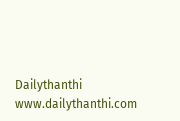Dailythanthi
www.dailythanthi.com